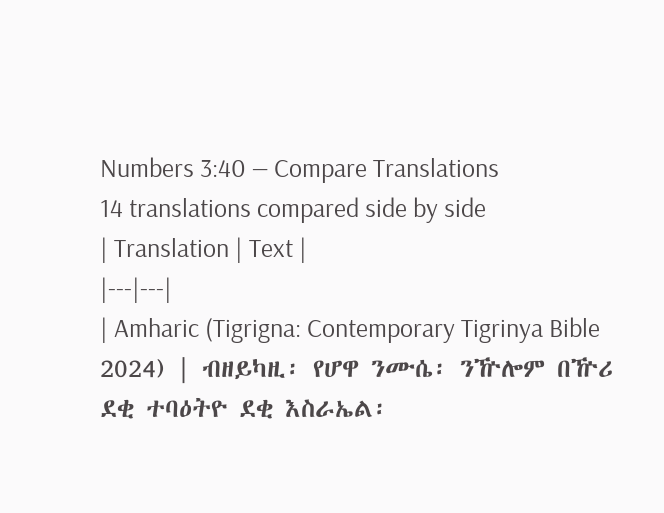Numbers 3:40 — Compare Translations
14 translations compared side by side
| Translation | Text |
|---|---|
| Amharic (Tigrigna: Contemporary Tigrinya Bible 2024) | ብዘይካዚ፡ የሆዋ ንሙሴ፡ ንዅሎም በዅሪ ደቂ ተባዕትዮ ደቂ እስራኤል፡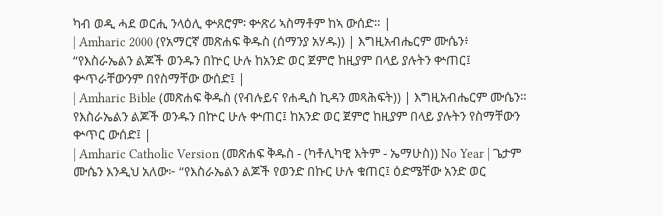ካብ ወዲ ሓደ ወርሒ ንላዕሊ ቍጸሮም፡ ቍጽሪ ኣስማቶም ከኣ ውሰድ። |
| Amharic 2000 (የአማርኛ መጽሐፍ ቅዱስ (ሰማንያ አሃዱ)) | እግዚአብሔርም ሙሴን፥ “የእስራኤልን ልጆች ወንዱን በኵር ሁሉ ከአንድ ወር ጀምሮ ከዚያም በላይ ያሉትን ቍጠር፤ ቍጥራቸውንም በየስማቸው ውሰድ፤ |
| Amharic Bible (መጽሐፍ ቅዱስ (የብሉይና የሐዲስ ኪዳን መጻሕፍት)) | እግዚአብሔርም ሙሴን። የእስራኤልን ልጆች ወንዱን በኵር ሁሉ ቍጠር፤ ከአንድ ወር ጀምሮ ከዚያም በላይ ያሉትን የስማቸውን ቍጥር ውሰድ፤ |
| Amharic Catholic Version (መጽሐፍ ቅዱስ - (ካቶሊካዊ እትም - ኤማሁስ)) No Year | ጌታም ሙሴን እንዲህ አለው፦ “የእስራኤልን ልጆች የወንድ በኩር ሁሉ ቁጠር፤ ዕድሜቸው አንድ ወር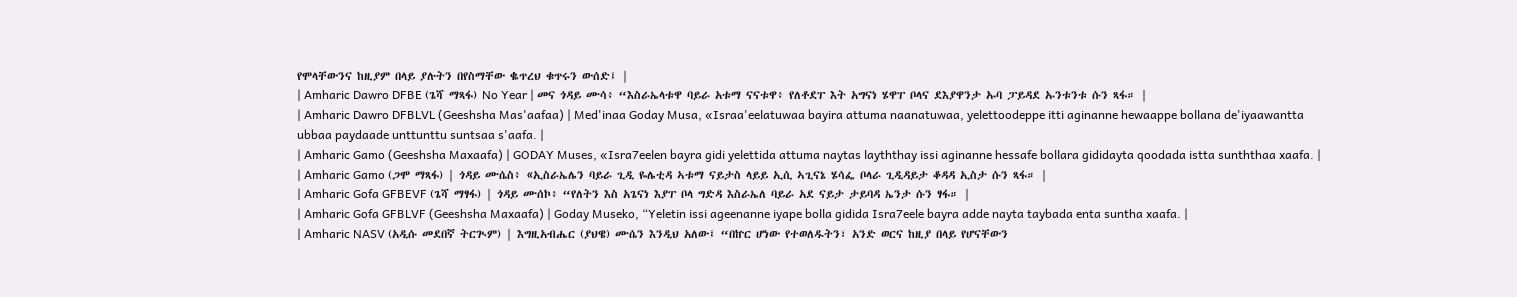የሞላቸውንና ከዚያም በላይ ያሉትን በየስማቸው ቈጥረህ ቁጥሩን ውሰድ፤ |
| Amharic Dawro DFBE (ጌሻ ማጻፋ) No Year | መና ጎዳይ ሙሳ፥ “እስራኤላቱዋ ባይራ አቱማ ናናቱዋ፥ የለቶደፐ እት አግናነ ሄዋፐ ቦላና ደእያዋንታ ኡባ ፓይዳደ ኡንቱንቱ ሱን ጻፋ። |
| Amharic Dawro DFBLVL (Geeshsha Mas'aafaa) | Med'inaa Goday Musa, «Israa'eelatuwaa bayira attuma naanatuwaa, yelettoodeppe itti aginanne hewaappe bollana de'iyaawantta ubbaa paydaade unttunttu suntsaa s'aafa. |
| Amharic Gamo (Geeshsha Maxaafa) | GODAY Muses, «Isra7eelen bayra gidi yelettida attuma naytas layththay issi aginanne hessafe bollara gididayta qoodada istta sunththaa xaafa. |
| Amharic Gamo (ጋሞ ማጻፋ) | ጎዳይ ሙሴስ፥ «ኢስራኤሌን ባይራ ጊዲ ዬሌቲዳ ኣቱማ ናይታስ ላይይ ኢሲ ኣጊናኔ ሄሳፌ ቦላራ ጊዲዳይታ ቆዳዳ ኢስታ ሱን ጻፋ። |
| Amharic Gofa GFBEVF (ጌሻ ማፃፋ) | ጎዳይ ሙሰኮ፥ “የለትን እስ አጌናነ እያፐ ቦላ ግድዳ እስራኤለ ባይራ አደ ናይታ ታይባዳ ኤንታ ሱን ፃፋ። |
| Amharic Gofa GFBLVF (Geeshsha Maxaafa) | Goday Museko, “Yeletin issi ageenanne iyape bolla gidida Isra7eele bayra adde nayta taybada enta suntha xaafa. |
| Amharic NASV (አዲሱ መደበኛ ትርጒም) | እግዚአብሔር (ያህዌ) ሙሴን እንዲህ አለው፤ “በኵር ሆነው የተወለዱትን፣ አንድ ወርና ከዚያ በላይ የሆናቸውን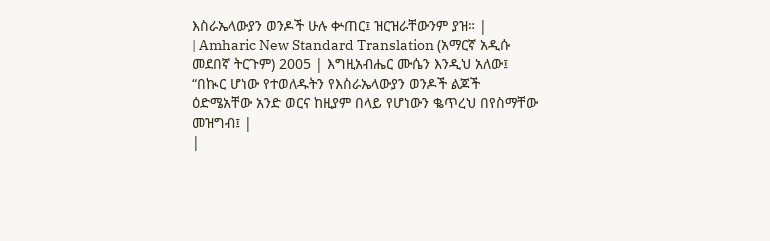እስራኤላውያን ወንዶች ሁሉ ቍጠር፤ ዝርዝራቸውንም ያዝ። |
| Amharic New Standard Translation (አማርኛ አዲሱ መደበኛ ትርጉም) 2005 | እግዚአብሔር ሙሴን እንዲህ አለው፤ “በኲር ሆነው የተወለዱትን የእስራኤላውያን ወንዶች ልጆች ዕድሜአቸው አንድ ወርና ከዚያም በላይ የሆነውን ቈጥረህ በየስማቸው መዝግብ፤ |
|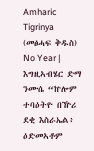Amharic Tigrinya (መፅሓፍ ቅዱስ) No Year | እግዚኣብሄር ድማ ንሙሴ “ኵሎም ተባዕትዮ በዅሪ ደቂ እስራኤል፥ ዕድመኣቶም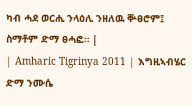ካብ ሓደ ወርሒ ንላዕሊ ንዘለዉ ቝፀሮም፤ ስማቶም ድማ ፀሓፎ። |
| Amharic Tigrinya 2011 | እግዚኣብሄር ድማ ንሙሴ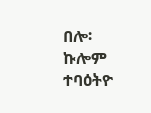በሎ፡ ኩሎም ተባዕትዮ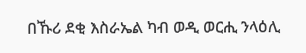በኹሪ ደቂ እስራኤል ካብ ወዲ ወርሒ ንላዕሊ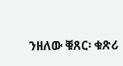ንዘለው ቑጸር፡ ቁጽሪ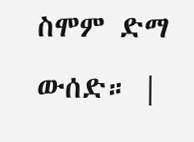ስሞም ድማ ውሰድ። |